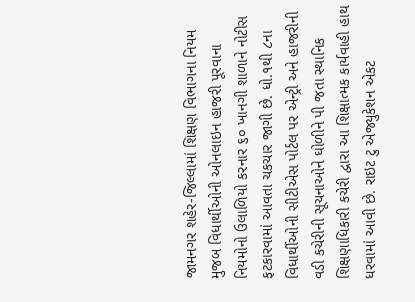જામનગર શહેર-જિલ્લામાં શિક્ષણ વિભાગના નિયમ મુજબ વિધાર્થીઓની ઓનલાઇન હાજરી ૫ૂરવાના નિયમોનો ઉલાળિયો કરનાર ૬૦ ખાનગી શાળાને નોટીસ ફટકારવામાં આવતા ચકચાર જાગી છે. ધો.૧થી ૮ના વિધાર્થીઓની સીટીએસ પોર્ટલ પર એન્ટ્રી અને હાજરીની વડી કચેરીની સૂચનાઓને ઘોળીને પી જતા સ્થાનિક શિક્ષણાધિકારી કચેરી દ્વારા આ શિક્ષાત્મક કાર્યવાહી હાથ ધરવામાં આવી છે. રાઇટ ટુ એજ્યુકેશન એકટ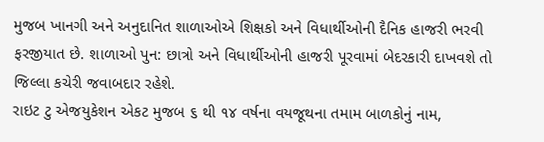મુજબ ખાનગી અને અનુદાનિત શાળાઓએ શિક્ષકો અને વિધાર્થીઓની દૈનિક હાજરી ભરવી ફરજીયાત છે. શાળાઓ પુન: છાત્રો અને વિધાર્થીઓની હાજરી પૂરવામાં બેદરકારી દાખવશે તો જિલ્લા કચેરી જવાબદાર રહેશે.
રાઇટ ટુ એજયુકેશન એકટ મુજબ ૬ થી ૧૪ વર્ષના વયજૂથના તમામ બાળકોનું નામ,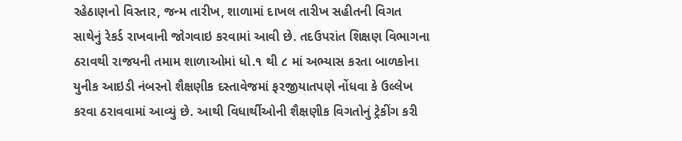રહેઠાણનો વિસ્તાર, જન્મ તારીખ, શાળામાં દાખલ તારીખ સહીતની વિગત સાથેનું રેકર્ડ રાખવાની જોગવાઇ કરવામાં આવી છે. તદઉપરાંત શિક્ષણ વિભાગના ઠરાવથી રાજયની તમામ શાળાઓમાં ધો.૧ થી ૮ માં અભ્યાસ કરતા બાળકોના યુનીક આઇડી નંબરનો શૈક્ષણીક દસ્તાવેજમાં ફરજીયાતપણે નોંધવા કે ઉલ્લેખ કરવા ઠરાવવામાં આવ્યું છે. આથી વિધાર્થીઓની શૈક્ષણીક વિગતોનું ટ્રેકીંગ કરી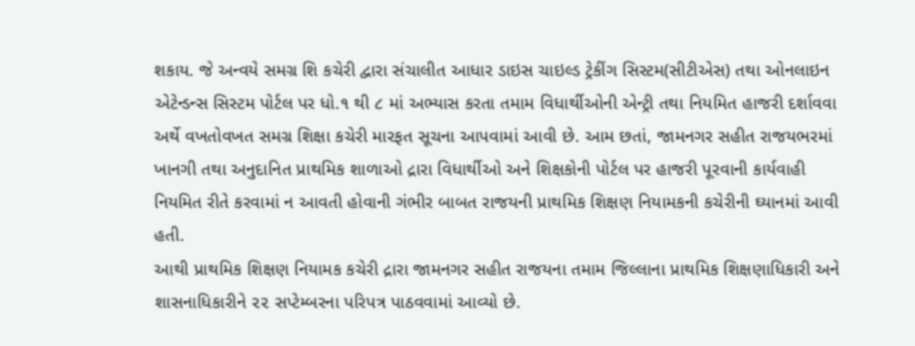શકાય. જે અન્વયે સમગ્ર શિ કચેરી દ્વારા સંચાલીત આધાર ડાઇસ ચાઇલ્ડ ટ્રેકીંગ સિસ્ટમ(સીટીએસ) તથા ઓનલાઇન એટેન્ડન્સ સિસ્ટમ પોર્ટલ પર ધો.૧ થી ૮ માં અભ્યાસ કરતા તમામ વિધાર્થીઓની એન્ટ્રી તથા નિયમિત હાજરી દર્શાવવા અર્થે વખતોવખત સમગ્ર શિક્ષા કચેરી મારફત સૂચના આપવામાં આવી છે. આમ છતાં, જામનગર સહીત રાજયભરમાં ખાનગી તથા અનુદાનિત પ્રાથમિક શાળાઓ દ્રારા વિધાર્થીઓ અને શિક્ષકોની પોર્ટલ પર હાજરી પૂરવાની કાર્યવાહી નિયમિત રીતે કરવામાં ન આવતી હોવાની ગંભીર બાબત રાજયની પ્રાથમિક શિક્ષણ નિયામકની કચેરીની ઘ્યાનમાં આવી હતી.
આથી પ્રાથમિક શિક્ષણ નિયામક કચેરી દ્રારા જામનગર સહીત રાજયના તમામ જિલ્લાના પ્રાથમિક શિક્ષણાધિકારી અને શાસનાધિકારીને ૨૨ સપ્ટેમ્બરના પરિપત્ર પાઠવવામાં આવ્યો છે.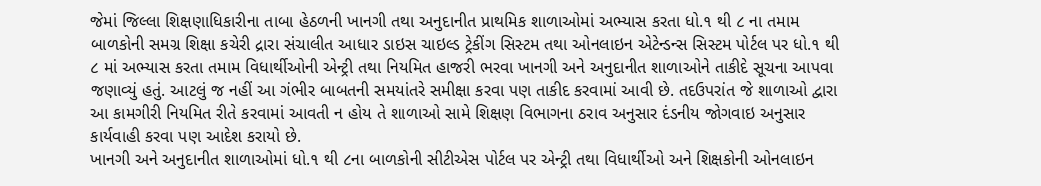જેમાં જિલ્લા શિક્ષણાધિકારીના તાબા હેઠળની ખાનગી તથા અનુદાનીત પ્રાથમિક શાળાઓમાં અભ્યાસ કરતા ધો.૧ થી ૮ ના તમામ બાળકોની સમગ્ર શિક્ષા કચેરી દ્રારા સંચાલીત આધાર ડાઇસ ચાઇલ્ડ ટ્રેકીંગ સિસ્ટમ તથા ઓનલાઇન એટેન્ડન્સ સિસ્ટમ પોર્ટલ પર ધો.૧ થી ૮ માં અભ્યાસ કરતા તમામ વિધાર્થીઓની એન્ટ્રી તથા નિયમિત હાજરી ભરવા ખાનગી અને અનુદાનીત શાળાઓને તાકીદે સૂચના આપવા જણાવ્યું હતું. આટલું જ નહીં આ ગંભીર બાબતની સમયાંતરે સમીક્ષા કરવા પણ તાકીદ કરવામાં આવી છે. તદઉપરાંત જે શાળાઓ દ્વારા આ કામગીરી નિયમિત રીતે કરવામાં આવતી ન હોય તે શાળાઓ સામે શિક્ષણ વિભાગના ઠરાવ અનુસાર દંડનીય જોગવાઇ અનુસાર કાર્યવાહી કરવા પણ આદેશ કરાયો છે.
ખાનગી અને અનુદાનીત શાળાઓમાં ધો.૧ થી ૮ના બાળકોની સીટીએસ પોર્ટલ પર એન્ટ્રી તથા વિધાર્થીઓ અને શિક્ષકોની ઓનલાઇન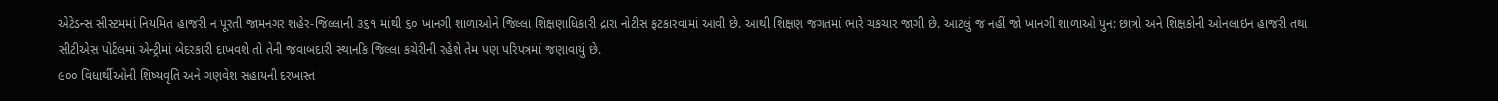એટેડન્સ સીસ્ટમમાં નિયમિત હાજરી ન પૂરતી જામનગર શહેર-જિલ્લાની ૩૬૧ માંથી ૬૦ ખાનગી શાળાઓને જિલ્લા શિક્ષણાધિકારી દ્રારા નોટીસ ફટકારવામાં આવી છે. આથી શિક્ષણ જગતમાં ભારે ચકચાર જાગી છે. આટલું જ નહીં જો ખાનગી શાળાઓ પુન: છાત્રો અને શિક્ષકોની ઓનલાઇન હાજરી તથા સીટીએસ પોર્ટલમાં એન્ટ્રીમાં બેદરકારી દાખવશે તો તેની જવાબદારી સ્થાનકિ જિલ્લા કચેરીની રહેશે તેમ પણ પરિપત્રમાં જણાવાયું છે.
૯૦૦ વિધાર્થીઓની શિષ્યવૃતિ અને ગણવેશ સહાયની દરખાસ્ત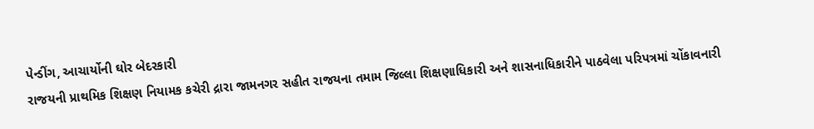પેન્ડીંગ, આચાર્યોની ઘોર બેદરકારી
રાજયની પ્રાથમિક શિક્ષણ નિયામક કચેરી દ્રારા જામનગર સહીત રાજયના તમામ જિલ્લા શિક્ષણાધિકારી અને શાસનાધિકારીને પાઠવેલા પરિપત્રમાં ચોંકાવનારી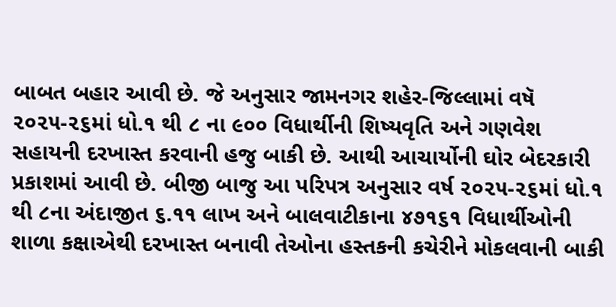બાબત બહાર આવી છે. જે અનુસાર જામનગર શહેર-જિલ્લામાં વષૅ ૨૦૨૫-૨૬માં ધો.૧ થી ૮ ના ૯૦૦ વિધાર્થીની શિષ્યવૃતિ અને ગણવેશ સહાયની દરખાસ્ત કરવાની હજુ બાકી છે. આથી આચાર્યોની ઘોર બેદરકારી પ્રકાશમાં આવી છે. બીજી બાજુ આ પરિપત્ર અનુસાર વર્ષ ૨૦૨૫-૨૬માં ધો.૧ થી ૮ના અંદાજીત ૬.૧૧ લાખ અને બાલવાટીકાના ૪૭૧૬૧ વિધાર્થીઓની શાળા કક્ષાએથી દરખાસ્ત બનાવી તેઓના હસ્તકની કચેરીને મોકલવાની બાકી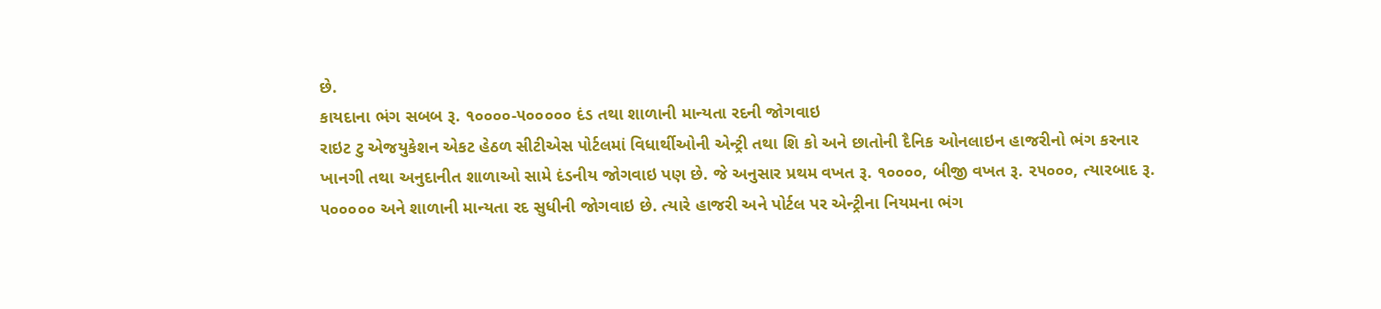છે.
કાયદાના ભંગ સબબ રૂ. ૧૦૦૦૦-૫૦૦૦૦૦ દંડ તથા શાળાની માન્યતા રદની જોગવાઇ
રાઇટ ટુ એજયુકેશન એકટ હેઠળ સીટીએસ પોર્ટલમાં વિધાર્થીઓની એન્ટ્રી તથા શિ કો અને છાતોની દૈનિક ઓનલાઇન હાજરીનો ભંગ કરનાર ખાનગી તથા અનુદાનીત શાળાઓ સામે દંડનીય જોગવાઇ પણ છે. જે અનુસાર પ્રથમ વખત રૂ. ૧૦૦૦૦, બીજી વખત રૂ. ૨૫૦૦૦, ત્યારબાદ રૂ. ૫૦૦૦૦૦ અને શાળાની માન્યતા રદ સુધીની જોગવાઇ છે. ત્યારે હાજરી અને પોર્ટલ પર એન્ટ્રીના નિયમના ભંગ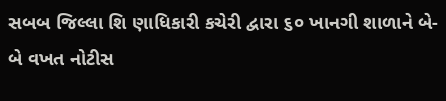સબબ જિલ્લા શિ ણાધિકારી કચેરી દ્વારા ૬૦ ખાનગી શાળાને બે-બે વખત નોટીસ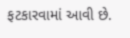ફટકારવામાં આવી છે.